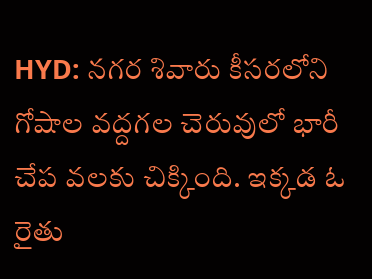HYD: నగర శివారు కీసరలోని గోషాల వద్దగల చెరువులో భారీ చేప వలకు చిక్కింది. ఇక్కడ ఓ రైతు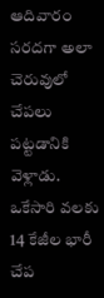ఆదివారం సరదగా అలా చెరువులో చేపలు పట్టడానికి వెళ్లాడు. ఒకేసారి వలకు 14 కేజీల భారీ చేప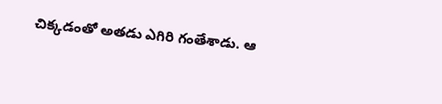చిక్కడంతో అతడు ఎగిరి గంతేశాడు. ఆ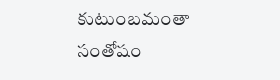కుటుంబమంతా సంతోషం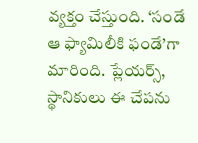వ్యక్తం చేస్తుంది. ‘సండే ఆ ఫ్యామిలీకి ఫండే’గా మారింది. ప్లేయర్స్, స్థానికులు ఈ చేపను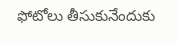ఫోటోలు తీసుకునేందుకు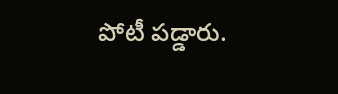పోటీ పడ్డారు.